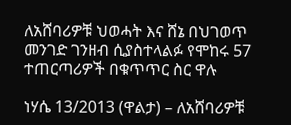ለአሸባሪዎቹ ህወሓት እና ሸኔ በህገወጥ መንገድ ገንዘብ ሲያስተላልፉ የሞከሩ 57 ተጠርጣሪዎች በቁጥጥር ስር ዋሉ

ነሃሴ 13/2013 (ዋልታ) – ለአሸባሪዎቹ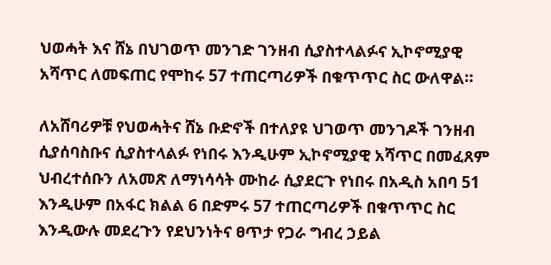ህወሓት እና ሸኔ በህገወጥ መንገድ ገንዘብ ሲያስተላልፉና ኢኮኖሚያዊ አሻጥር ለመፍጠር የሞከሩ 57 ተጠርጣሪዎች በቁጥጥር ስር ውለዋል።

ለአሸባሪዎቹ የህወሓትና ሸኔ ቡድኖች በተለያዩ ህገወጥ መንገዶች ገንዘብ ሲያሰባስቡና ሲያስተላልፉ የነበሩ እንዲሁም ኢኮኖሚያዊ አሻጥር በመፈጸም ህብረተሰቡን ለአመጽ ለማነሳሳት ሙከራ ሲያደርጉ የነበሩ በአዲስ አበባ 51 እንዲሁም በአፋር ክልል 6 በድምሩ 57 ተጠርጣሪዎች በቁጥጥር ስር እንዲውሉ መደረጉን የደህንነትና ፀጥታ የጋራ ግብረ ኃይል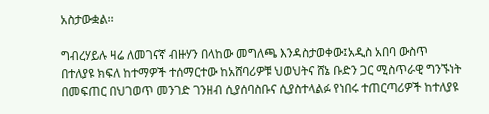አስታውቋል፡፡

ግብረሃይሉ ዛሬ ለመገናኛ ብዙሃን በላከው መግለጫ እንዳስታወቀው፤አዲስ አበባ ውስጥ በተለያዩ ክፍለ ከተማዎች ተሰማርተው ከአሸባሪዎቹ ህወህትና ሸኔ ቡድን ጋር ሚስጥራዊ ግንኙነት በመፍጠር በህገወጥ መንገድ ገንዘብ ሲያሰባስቡና ሲያስተላልፉ የነበሩ ተጠርጣሪዎች ከተለያዩ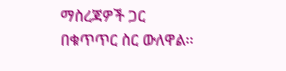ማስረጃዎች ጋር በቁጥጥር ስር ውለዋል፡፡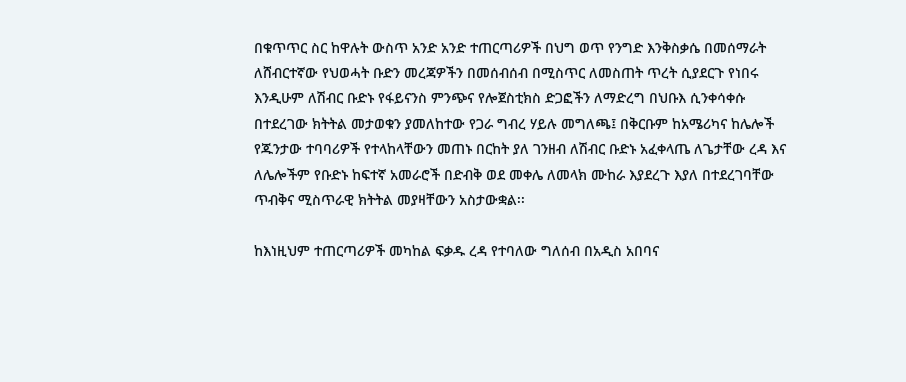በቁጥጥር ስር ከዋሉት ውስጥ አንድ አንድ ተጠርጣሪዎች በህግ ወጥ የንግድ እንቅስቃሴ በመሰማራት ለሸብርተኛው የህወሓት ቡድን መረጃዎችን በመሰብሰብ በሚስጥር ለመስጠት ጥረት ሲያደርጉ የነበሩ እንዲሁም ለሽብር ቡድኑ የፋይናንስ ምንጭና የሎጀስቲክስ ድጋፎችን ለማድረግ በህቡእ ሲንቀሳቀሱ በተደረገው ክትትል መታወቁን ያመለከተው የጋራ ግብረ ሃይሉ መግለጫ፤ በቅርቡም ከአሜሪካና ከሌሎች የጁንታው ተባባሪዎች የተላከላቸውን መጠኑ በርከት ያለ ገንዘብ ለሽብር ቡድኑ አፈቀላጤ ለጌታቸው ረዳ እና ለሌሎችም የቡድኑ ከፍተኛ አመራሮች በድብቅ ወደ መቀሌ ለመላክ ሙከራ እያደረጉ እያለ በተደረገባቸው ጥብቅና ሚስጥራዊ ክትትል መያዛቸውን አስታውቋል፡፡

ከእነዚህም ተጠርጣሪዎች መካከል ፍቃዱ ረዳ የተባለው ግለሰብ በአዲስ አበባና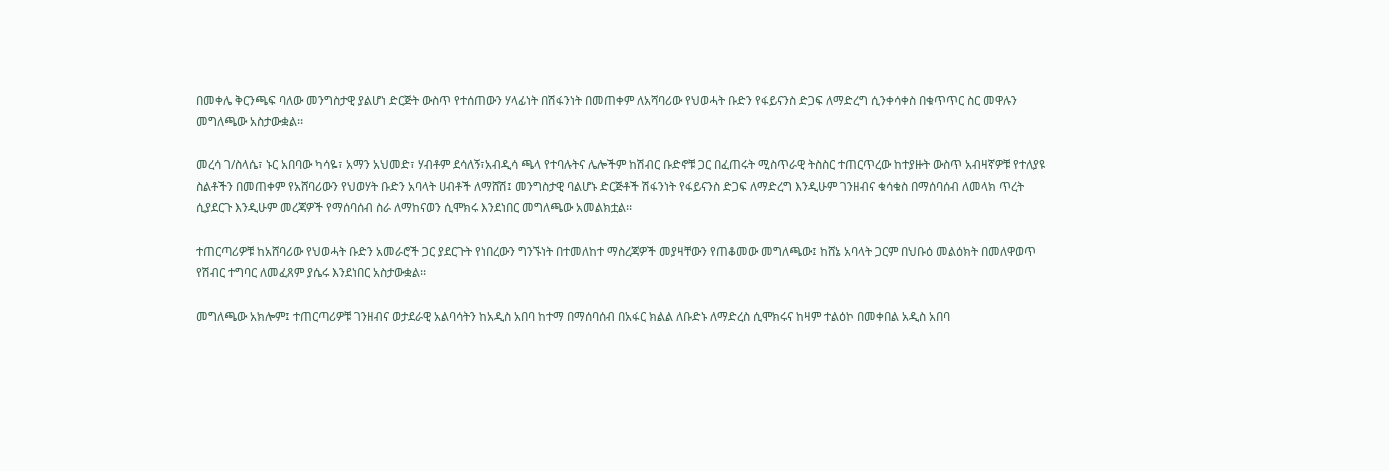በመቀሌ ቅርንጫፍ ባለው መንግስታዊ ያልሆነ ድርጅት ውስጥ የተሰጠውን ሃላፊነት በሽፋንነት በመጠቀም ለአሻባሪው የህወሓት ቡድን የፋይናንስ ድጋፍ ለማድረግ ሲንቀሳቀስ በቁጥጥር ስር መዋሉን መግለጫው አስታውቋል፡፡

መረሳ ገ/ስላሴ፣ ኑር አበባው ካሳዬ፣ አማን አህመድ፣ ሃብቶም ደሳለኝ፣አብዲሳ ጫላ የተባሉትና ሌሎችም ከሽብር ቡድኖቹ ጋር በፈጠሩት ሚስጥራዊ ትስስር ተጠርጥረው ከተያዙት ውስጥ አብዛኛዎቹ የተለያዩ ስልቶችን በመጠቀም የአሸባሪውን የህወሃት ቡድን አባላት ሀብቶች ለማሸሽ፤ መንግስታዊ ባልሆኑ ድርጅቶች ሽፋንነት የፋይናንስ ድጋፍ ለማድረግ እንዲሁም ገንዘብና ቁሳቁስ በማሰባሰብ ለመላክ ጥረት ሲያደርጉ እንዲሁም መረጃዎች የማሰባሰብ ስራ ለማከናወን ሲሞክሩ እንደነበር መግለጫው አመልክቷል፡፡

ተጠርጣሪዎቹ ከአሸባሪው የህወሓት ቡድን አመራሮች ጋር ያደርጉት የነበረውን ግንኙነት በተመለከተ ማስረጃዎች መያዛቸውን የጠቆመው መግለጫው፤ ከሸኔ አባላት ጋርም በህቡዕ መልዕክት በመለዋወጥ የሽብር ተግባር ለመፈጸም ያሴሩ እንደነበር አስታውቋል፡፡

መግለጫው አክሎም፤ ተጠርጣሪዎቹ ገንዘብና ወታደራዊ አልባሳትን ከአዲስ አበባ ከተማ በማሰባሰብ በአፋር ክልል ለቡድኑ ለማድረስ ሲሞክሩና ከዛም ተልዕኮ በመቀበል አዲስ አበባ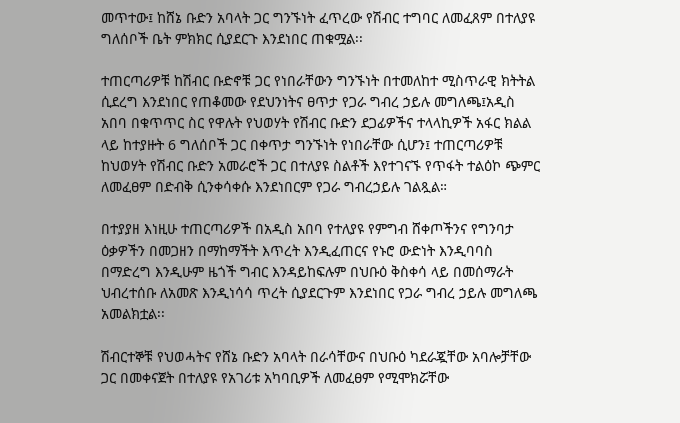መጥተው፤ ከሸኔ ቡድን አባላት ጋር ግንኙነት ፈጥረው የሽብር ተግባር ለመፈጸም በተለያዩ ግለሰቦች ቤት ምክክር ሲያደርጉ እንደነበር ጠቁሟል፡፡

ተጠርጣሪዎቹ ከሽብር ቡድኖቹ ጋር የነበራቸውን ግንኙነት በተመለከተ ሚስጥራዊ ክትትል ሲደረግ እንደነበር የጠቆመው የደህንነትና ፀጥታ የጋራ ግብረ ኃይሉ መግለጫ፤አዲስ አበባ በቁጥጥር ስር የዋሉት የህወሃት የሽብር ቡድን ደጋፊዎችና ተላላኪዎች አፋር ክልል ላይ ከተያዙት 6 ግለሰቦች ጋር በቀጥታ ግንኙነት የነበራቸው ሲሆን፤ ተጠርጣሪዎቹ ከህወሃት የሽብር ቡድን አመራሮች ጋር በተለያዩ ስልቶች እየተገናኙ የጥፋት ተልዕኮ ጭምር ለመፈፀም በድብቅ ሲንቀሳቀሱ እንደነበርም የጋራ ግብረኃይሉ ገልጿል።

በተያያዘ እነዚሁ ተጠርጣሪዎች በአዲስ አበባ የተለያዩ የምግብ ሸቀጦችንና የግንባታ ዕቃዎችን በመጋዘን በማከማችት እጥረት እንዲፈጠርና የኑሮ ውድነት እንዲባባስ በማድረግ እንዲሁም ዜጎች ግብር እንዳይከፍሉም በህቡዕ ቅስቀሳ ላይ በመሰማራት ህብረተሰቡ ለአመጽ እንዲነሳሳ ጥረት ሲያደርጉም እንደነበር የጋራ ግብረ ኃይሉ መግለጫ አመልክቷል፡፡

ሽብርተኞቹ የህወሓትና የሸኔ ቡድን አባላት በራሳቸውና በህቡዕ ካደራጇቸው አባሎቻቸው ጋር በመቀናጀት በተለያዩ የአገሪቱ አካባቢዎች ለመፈፀም የሚሞክሯቸው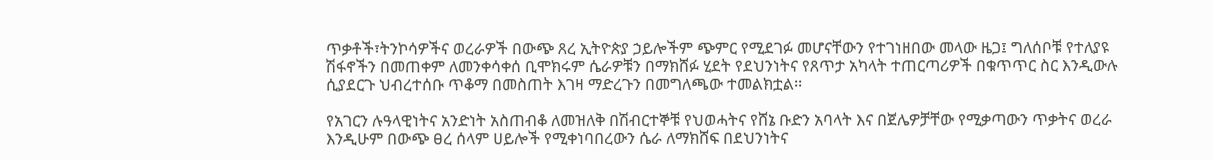ጥቃቶች፣ትንኮሳዎችና ወረራዎች በውጭ ጸረ ኢትዮጵያ ኃይሎችም ጭምር የሚደገፉ መሆናቸውን የተገነዘበው መላው ዜጋ፤ ግለሰቦቹ የተለያዩ ሽፋኖችን በመጠቀም ለመንቀሳቀሰ ቢሞክሩም ሴራዎቹን በማክሸፉ ሂደት የደህንነትና የጸጥታ አካላት ተጠርጣሪዎች በቁጥጥር ስር እንዲውሉ ሲያደርጉ ህብረተሰቡ ጥቆማ በመስጠት እገዛ ማድረጉን በመግለጫው ተመልክቷል፡፡

የአገርን ሉዓላዊነትና አንድነት አስጠብቆ ለመዝለቅ በሽብርተኞቹ የህወሓትና የሸኔ ቡድን አባላት እና በጀሌዎቻቸው የሚቃጣውን ጥቃትና ወረራ እንዲሁም በውጭ ፀረ ሰላም ሀይሎች የሚቀነባበረውን ሴራ ለማክሸፍ በደህንነትና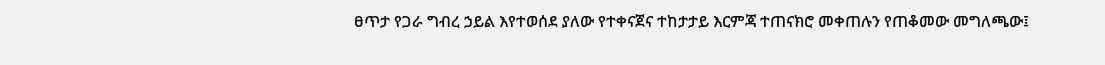ፀጥታ የጋራ ግብረ ኃይል እየተወሰደ ያለው የተቀናጀና ተከታታይ እርምጃ ተጠናክሮ መቀጠሉን የጠቆመው መግለጫው፤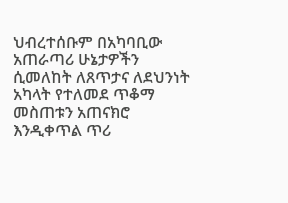ህብረተሰቡም በአካባቢው አጠራጣሪ ሁኔታዎችን ሲመለከት ለጸጥታና ለደህንነት አካላት የተለመደ ጥቆማ መስጠቱን አጠናክሮ እንዲቀጥል ጥሪ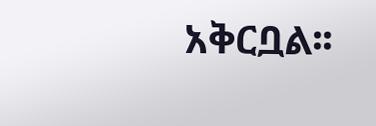አቅርቧል፡፡